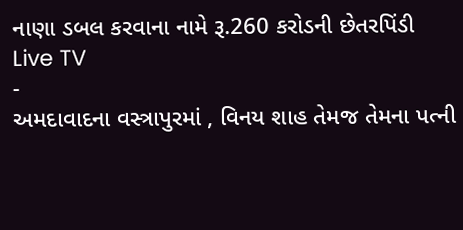નાણા ડબલ કરવાના નામે રૂ.260 કરોડની છેતરપિંડી
Live TV
-
અમદાવાદના વસ્ત્રાપુરમાં , વિનય શાહ તેમજ તેમના પત્ની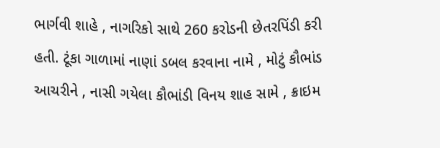ભાર્ગવી શાહે , નાગરિકો સાથે 260 કરોડની છેતરપિંડી કરી હતી. ટૂંકા ગાળામાં નાણાં ડબલ કરવાના નામે , મોટું કૌભાંડ આચરીને , નાસી ગયેલા કૌભાંડી વિનય શાહ સામે , ક્રાઇમ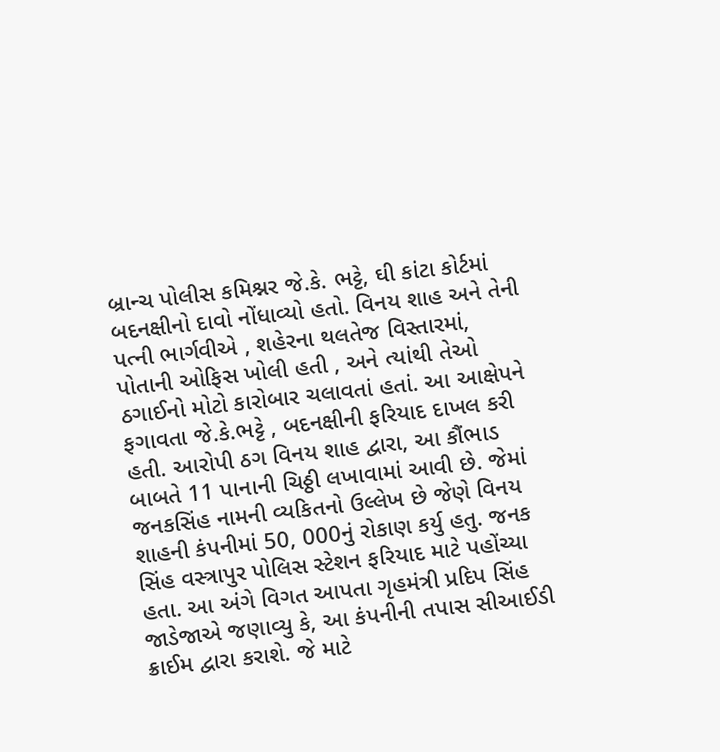બ્રાન્ચ પોલીસ કમિશ્નર જે.કે. ભટ્ટે, ઘી કાંટા કોર્ટમાં બદનક્ષીનો દાવો નોંધાવ્યો હતો. વિનય શાહ અને તેની પત્ની ભાર્ગવીએ , શહેરના થલતેજ વિસ્તારમાં, પોતાની ઓફિસ ખોલી હતી , અને ત્યાંથી તેઓ ઠગાઈનો મોટો કારોબાર ચલાવતાં હતાં. આ આક્ષેપને ફગાવતા જે.કે.ભટ્ટે , બદનક્ષીની ફરિયાદ દાખલ કરી હતી. આરોપી ઠગ વિનય શાહ દ્વારા, આ કૌંભાડ બાબતે 11 પાનાની ચિઠ્ઠી લખાવામાં આવી છે. જેમાં જનકસિંહ નામની વ્યકિતનો ઉલ્લેખ છે જેણે વિનય શાહની કંપનીમાં 50, 000નું રોકાણ કર્યુ હતુ. જનક સિંહ વસ્ત્રાપુર પોલિસ સ્ટેશન ફરિયાદ માટે પહોંચ્યા હતા. આ અંગે વિગત આપતા ગૃહમંત્રી પ્રદિપ સિંહ જાડેજાએ જણાવ્યુ કે, આ કંપનીની તપાસ સીઆઈડી ક્રાઈમ દ્વારા કરાશે. જે માટે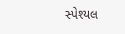સ્પેશ્યલ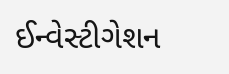ઈન્વેસ્ટીગેશન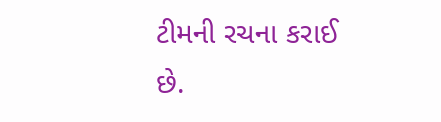ટીમની રચના કરાઈ છે.